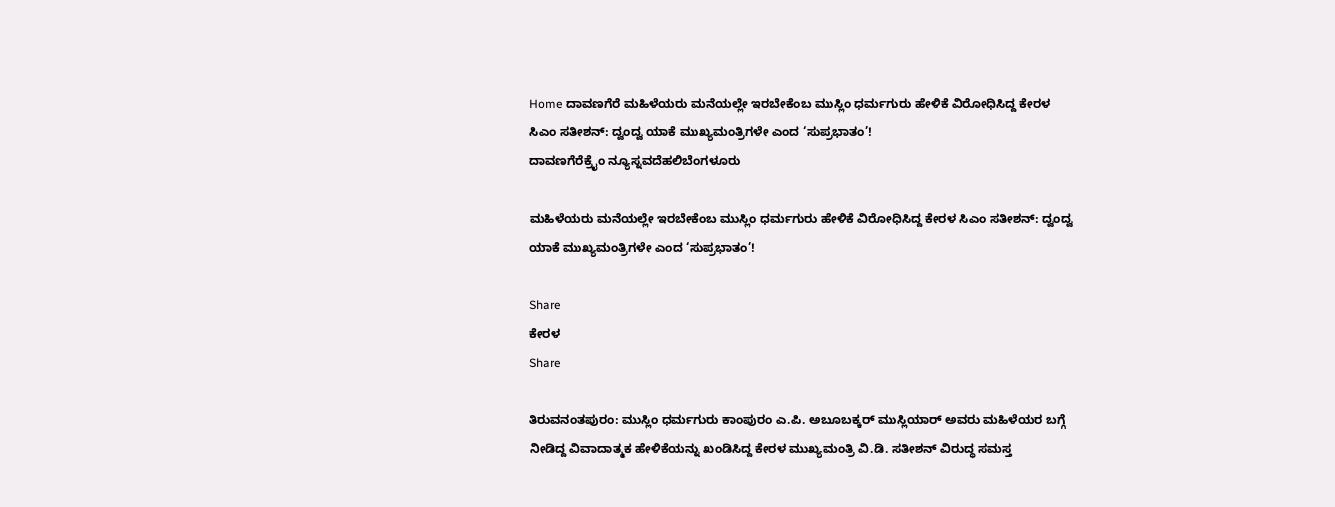Home ದಾವಣಗೆರೆ ಮಹಿಳೆಯರು ಮನೆಯಲ್ಲೇ ಇರಬೇಕೆಂಬ ಮುಸ್ಲಿಂ ಧರ್ಮಗುರು ಹೇಳಿಕೆ ವಿರೋಧಿಸಿದ್ದ ಕೇರಳ ಸಿಎಂ ಸತೀಶನ್: ದ್ವಂದ್ವ ಯಾಕೆ ಮುಖ್ಯಮಂತ್ರಿಗಳೇ ಎಂದ ‘ಸುಪ್ರಭಾತಂ’!
ದಾವಣಗೆರೆಕ್ರೈಂ ನ್ಯೂಸ್ನವದೆಹಲಿಬೆಂಗಳೂರು

ಮಹಿಳೆಯರು ಮನೆಯಲ್ಲೇ ಇರಬೇಕೆಂಬ ಮುಸ್ಲಿಂ ಧರ್ಮಗುರು ಹೇಳಿಕೆ ವಿರೋಧಿಸಿದ್ದ ಕೇರಳ ಸಿಎಂ ಸತೀಶನ್: ದ್ವಂದ್ವ ಯಾಕೆ ಮುಖ್ಯಮಂತ್ರಿಗಳೇ ಎಂದ ‘ಸುಪ್ರಭಾತಂ’!

Share
ಕೇರಳ
Share

ತಿರುವನಂತಪುರಂ: ಮುಸ್ಲಿಂ ಧರ್ಮಗುರು ಕಾಂಪುರಂ ಎ.ಪಿ. ಅಬೂಬಕ್ಕರ್ ಮುಸ್ಲಿಯಾರ್ ಅವರು ಮಹಿಳೆಯರ ಬಗ್ಗೆ ನೀಡಿದ್ದ ವಿವಾದಾತ್ಮಕ ಹೇಳಿಕೆಯನ್ನು ಖಂಡಿಸಿದ್ದ ಕೇರಳ ಮುಖ್ಯಮಂತ್ರಿ ವಿ.ಡಿ. ಸತೀಶನ್ ವಿರುದ್ಧ ಸಮಸ್ತ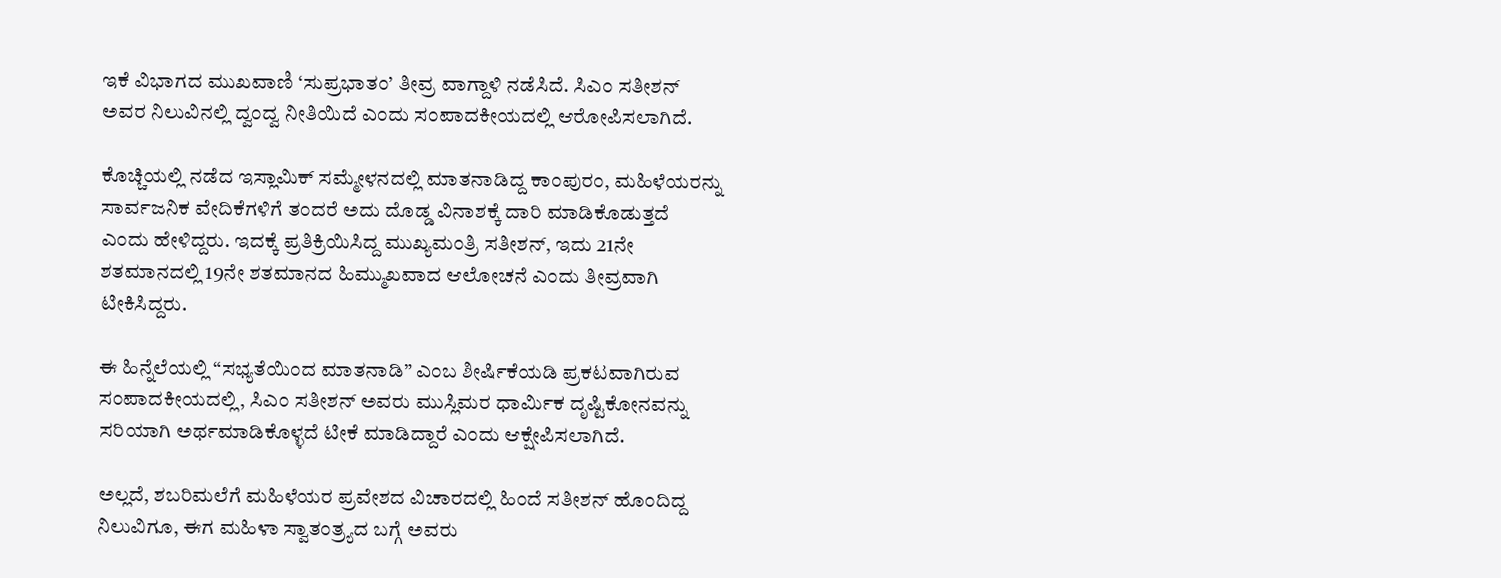ಇಕೆ ವಿಭಾಗದ ಮುಖವಾಣಿ ‘ಸುಪ್ರಭಾತಂ’ ತೀವ್ರ ವಾಗ್ದಾಳಿ ನಡೆಸಿದೆ. ಸಿಎಂ ಸತೀಶನ್ ಅವರ ನಿಲುವಿನಲ್ಲಿ ದ್ವಂದ್ವ ನೀತಿಯಿದೆ ಎಂದು ಸಂಪಾದಕೀಯದಲ್ಲಿ ಆರೋಪಿಸಲಾಗಿದೆ.

ಕೊಚ್ಚಿಯಲ್ಲಿ ನಡೆದ ಇಸ್ಲಾಮಿಕ್ ಸಮ್ಮೇಳನದಲ್ಲಿ ಮಾತನಾಡಿದ್ದ ಕಾಂಪುರಂ, ಮಹಿಳೆಯರನ್ನು ಸಾರ್ವಜನಿಕ ವೇದಿಕೆಗಳಿಗೆ ತಂದರೆ ಅದು ದೊಡ್ಡ ವಿನಾಶಕ್ಕೆ ದಾರಿ ಮಾಡಿಕೊಡುತ್ತದೆ ಎಂದು ಹೇಳಿದ್ದರು. ಇದಕ್ಕೆ ಪ್ರತಿಕ್ರಿಯಿಸಿದ್ದ ಮುಖ್ಯಮಂತ್ರಿ ಸತೀಶನ್, ಇದು 21ನೇ ಶತಮಾನದಲ್ಲಿ 19ನೇ ಶತಮಾನದ ಹಿಮ್ಮುಖವಾದ ಆಲೋಚನೆ ಎಂದು ತೀವ್ರವಾಗಿ ಟೀಕಿಸಿದ್ದರು.

ಈ ಹಿನ್ನೆಲೆಯಲ್ಲಿ “ಸಭ್ಯತೆಯಿಂದ ಮಾತನಾಡಿ” ಎಂಬ ಶೀರ್ಷಿಕೆಯಡಿ ಪ್ರಕಟವಾಗಿರುವ ಸಂಪಾದಕೀಯದಲ್ಲಿ, ಸಿಎಂ ಸತೀಶನ್ ಅವರು ಮುಸ್ಲಿಮರ ಧಾರ್ಮಿಕ ದೃಷ್ಟಿಕೋನವನ್ನು ಸರಿಯಾಗಿ ಅರ್ಥಮಾಡಿಕೊಳ್ಳದೆ ಟೀಕೆ ಮಾಡಿದ್ದಾರೆ ಎಂದು ಆಕ್ಷೇಪಿಸಲಾಗಿದೆ.

ಅಲ್ಲದೆ, ಶಬರಿಮಲೆಗೆ ಮಹಿಳೆಯರ ಪ್ರವೇಶದ ವಿಚಾರದಲ್ಲಿ ಹಿಂದೆ ಸತೀಶನ್ ಹೊಂದಿದ್ದ ನಿಲುವಿಗೂ, ಈಗ ಮಹಿಳಾ ಸ್ವಾತಂತ್ರ್ಯದ ಬಗ್ಗೆ ಅವರು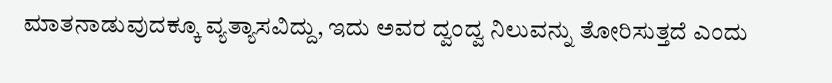ಮಾತನಾಡುವುದಕ್ಕೂ ವ್ಯತ್ಯಾಸವಿದ್ದು, ಇದು ಅವರ ದ್ವಂದ್ವ ನಿಲುವನ್ನು ತೋರಿಸುತ್ತದೆ ಎಂದು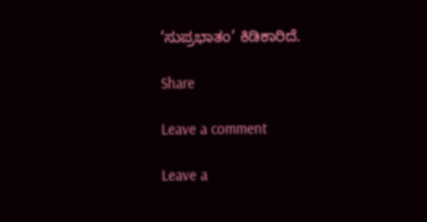‘ಸುಪ್ರಭಾತಂ’ ಕಿಡಿಕಾರಿದೆ.

Share

Leave a comment

Leave a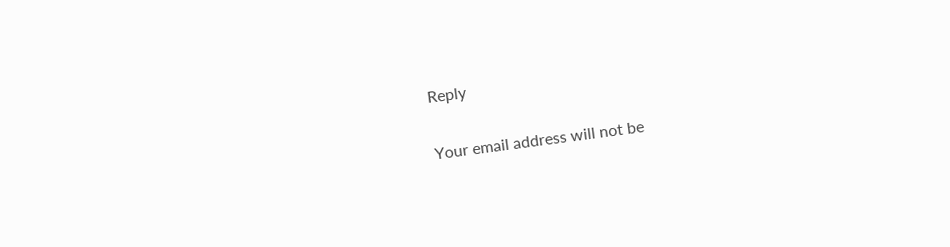Reply

Your email address will not be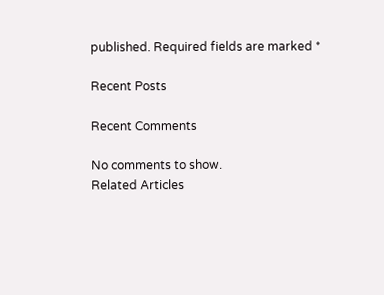published. Required fields are marked *

Recent Posts

Recent Comments

No comments to show.
Related Articles